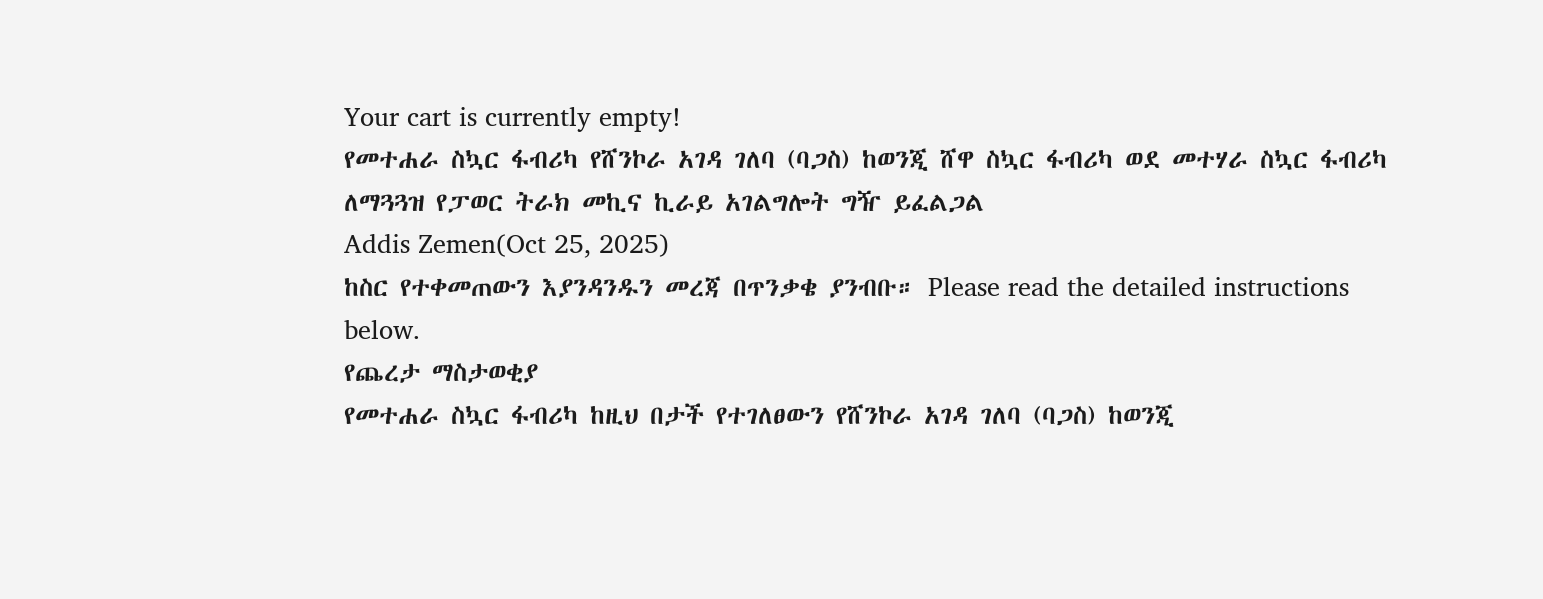Your cart is currently empty!
የመተሐራ ስኳር ፋብሪካ የሸንኮራ አገዳ ገለባ (ባጋስ) ከወንጂ ሸዋ ስኳር ፋብሪካ ወደ መተሃራ ስኳር ፋብሪካ ለማጓጓዝ የፓወር ትራክ መኪና ኪራይ አገልግሎት ግዥ ይፈልጋል
Addis Zemen(Oct 25, 2025)
ከስር የተቀመጠውን እያንዳንዱን መረጃ በጥንቃቄ ያንብቡ። Please read the detailed instructions below.
የጨረታ ማስታወቂያ
የመተሐራ ስኳር ፋብሪካ ከዚህ በታች የተገለፀውን የሸንኮራ አገዳ ገለባ (ባጋስ) ከወንጂ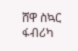ሸዋ ስኳር ፋብሪካ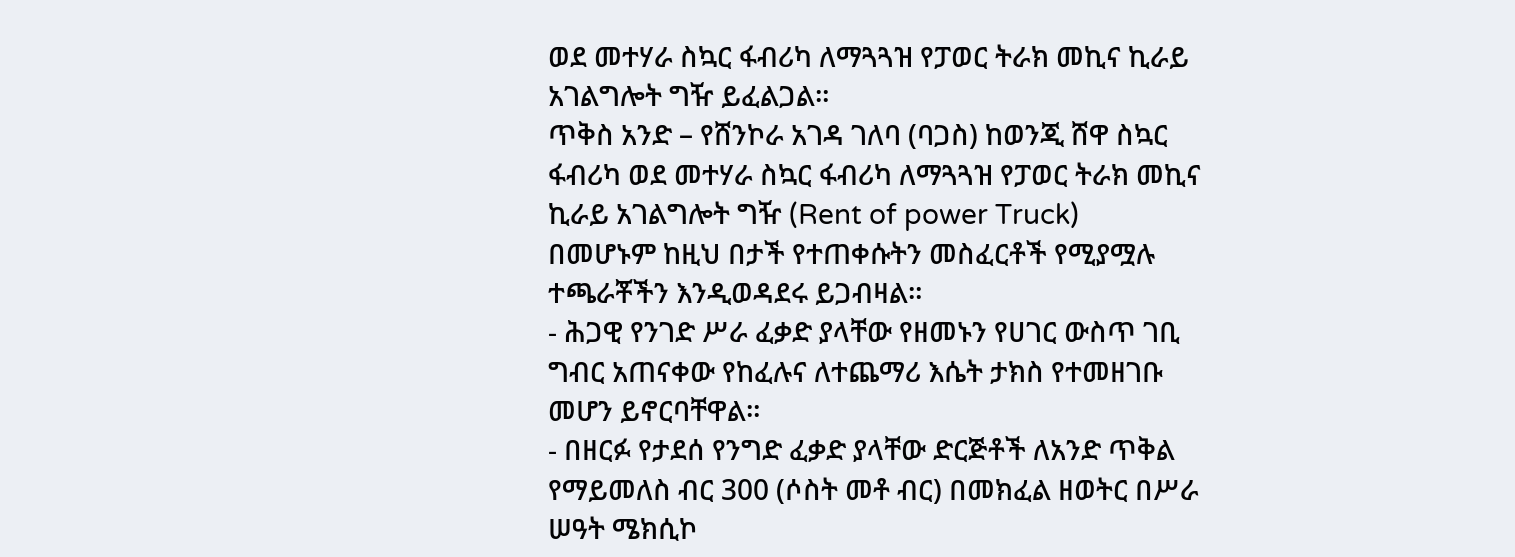ወደ መተሃራ ስኳር ፋብሪካ ለማጓጓዝ የፓወር ትራክ መኪና ኪራይ አገልግሎት ግዥ ይፈልጋል።
ጥቅስ አንድ – የሸንኮራ አገዳ ገለባ (ባጋስ) ከወንጂ ሸዋ ስኳር ፋብሪካ ወደ መተሃራ ስኳር ፋብሪካ ለማጓጓዝ የፓወር ትራክ መኪና ኪራይ አገልግሎት ግዥ (Rent of power Truck)
በመሆኑም ከዚህ በታች የተጠቀሱትን መስፈርቶች የሚያሟሉ ተጫራቾችን እንዲወዳደሩ ይጋብዛል።
- ሕጋዊ የንገድ ሥራ ፈቃድ ያላቸው የዘመኑን የሀገር ውስጥ ገቢ ግብር አጠናቀው የከፈሉና ለተጨማሪ እሴት ታክስ የተመዘገቡ መሆን ይኖርባቸዋል።
- በዘርፉ የታደሰ የንግድ ፈቃድ ያላቸው ድርጅቶች ለአንድ ጥቅል የማይመለስ ብር 300 (ሶስት መቶ ብር) በመክፈል ዘወትር በሥራ ሠዓት ሜክሲኮ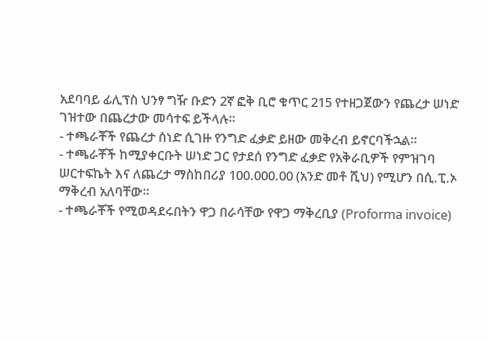አደባባይ ፊሊፕስ ህንፃ ግዥ ቡድን 2ኛ ፎቅ ቢሮ ቁጥር 215 የተዘጋጀውን የጨረታ ሠነድ ገዝተው በጨረታው መሳተፍ ይችላሉ።
- ተጫራቾች የጨረታ ሰነድ ሲገዙ የንግድ ፈቃድ ይዘው መቅረብ ይኖርባችኋል።
- ተጫራቾች ከሚያቀርቡት ሠነድ ጋር የታደሰ የንግድ ፈቃድ የአቅራቢዎች የምዝገባ ሠርተፍኬት እና ለጨረታ ማስከበሪያ 100.000.00 (አንድ መቶ ሺህ) የሚሆን በሲ.ፒ.ኦ ማቅረብ አለባቸው።
- ተጫራቾች የሚወዳደሩበትን ዋጋ በራሳቸው የዋጋ ማቅረቢያ (Proforma invoice)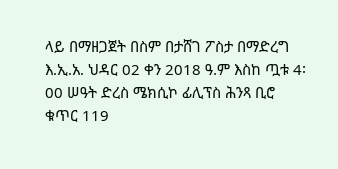ላይ በማዘጋጀት በስም በታሸገ ፖስታ በማድረግ እ.ኢ.አ. ህዳር 02 ቀን 2018 ዓ.ም እስከ ጧቱ 4፡00 ሠዓት ድረስ ሜክሲኮ ፊሊፕስ ሕንጻ ቢሮ ቁጥር 119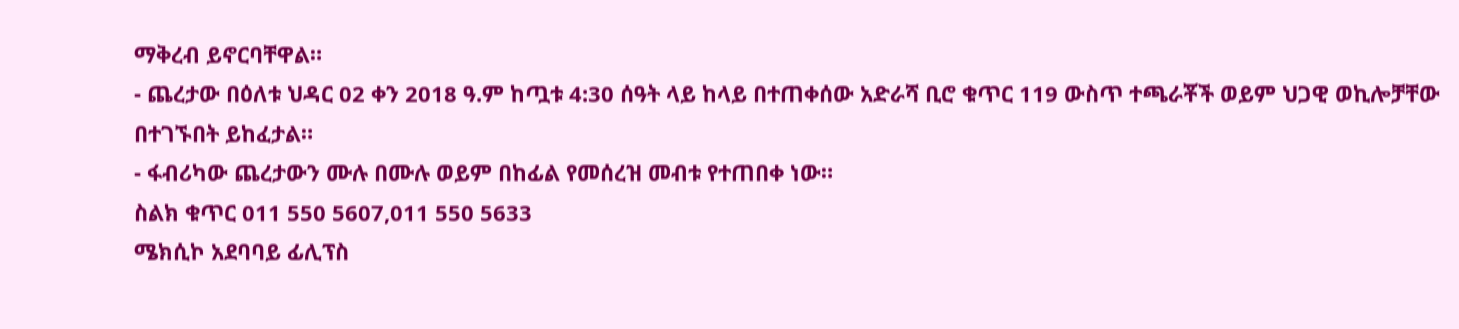ማቅረብ ይኖርባቸዋል።
- ጨረታው በዕለቱ ህዳር 02 ቀን 2018 ዓ.ም ከጧቱ 4:30 ሰዓት ላይ ከላይ በተጠቀሰው አድራሻ ቢሮ ቁጥር 119 ውስጥ ተጫራቾች ወይም ህጋዊ ወኪሎቻቸው በተገኙበት ይከፈታል።
- ፋብሪካው ጨረታውን ሙሉ በሙሉ ወይም በከፊል የመሰረዝ መብቱ የተጠበቀ ነው።
ስልክ ቁጥር 011 550 5607,011 550 5633
ሜክሲኮ አደባባይ ፊሊፕስ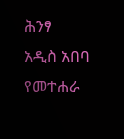ሕንፃ
አዲስ አበባ
የመተሐራ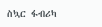ስኳር ፋብሪካ